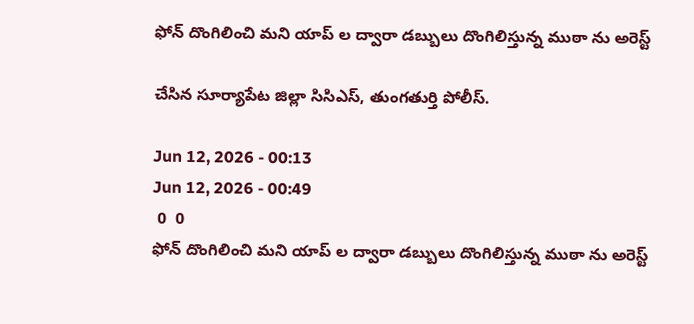ఫోన్ దొంగిలించి మని యాప్ ల ద్వారా డబ్బులు దొంగిలిస్తున్న ముఠా ను అరెస్ట్

చేసిన సూర్యాపేట జిల్లా సిసిఎస్, తుంగతుర్తి పోలీస్.

Jun 12, 2026 - 00:13
Jun 12, 2026 - 00:49
 0  0
ఫోన్ దొంగిలించి మని యాప్ ల ద్వారా డబ్బులు దొంగిలిస్తున్న ముఠా ను అరెస్ట్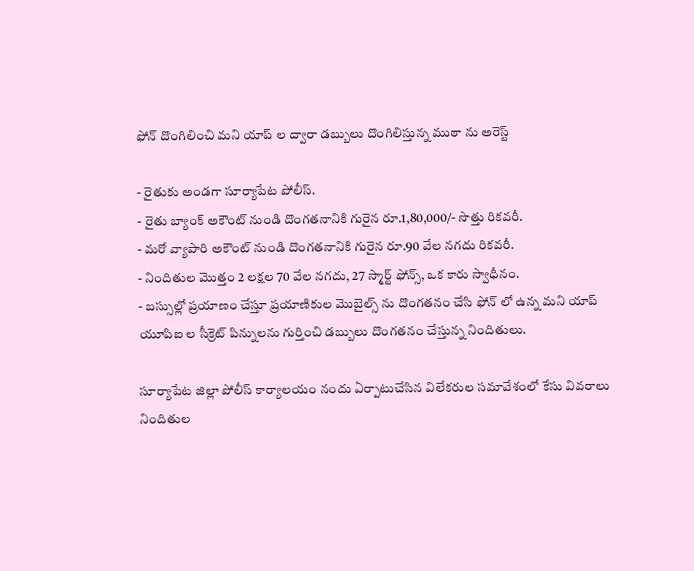ఫోన్ దొంగిలించి మని యాప్ ల ద్వారా డబ్బులు దొంగిలిస్తున్న ముఠా ను అరెస్ట్

- రైతుకు అండగా సూర్యాపేట పోలీస్.
- రైతు బ్యాంక్ అకౌంట్ నుండి దొంగతనానికి గురైన రూ.1,80,000/- సొత్తు రికవరీ.
- మరో వ్యాపారి అకౌంట్ నుండి దొంగతనానికి గురైన రూ.90 వేల నగదు రికవరీ.
- నిందితుల మొత్తం 2 లక్షల 70 వేల నగదు, 27 స్మార్ట్ ఫోన్స్, ఒక కారు స్వాధీనం.
- బస్సుల్లో ప్రయాణం చేస్తూ ప్రయాణికుల మొబైల్స్ ను దొంగతనం చేసి ఫోన్ లో ఉన్న మని యాప్ యూపిఐ ల సీక్రెట్ పిన్నులను గుర్తించి డబ్బులు దొంగతనం చేస్తున్న నిందితులు.

సూర్యాపేట జిల్లా పోలీస్ కార్యాలయం నందు ఏర్పాటుచేసిన విలేకరుల సమావేశంలో కేసు వివరాలు నిందితుల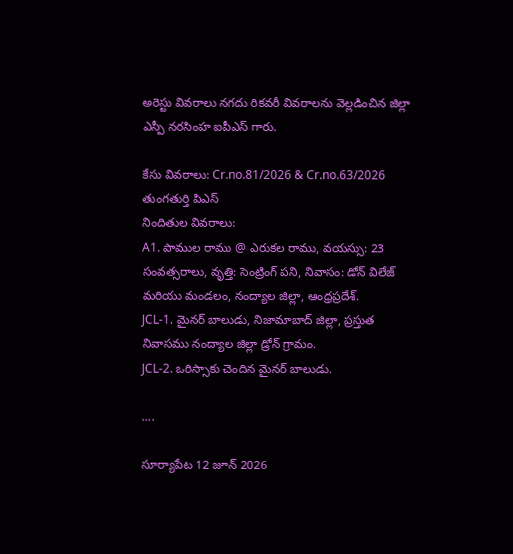అరెస్టు వివరాలు నగదు రికవరీ వివరాలను వెల్లడించిన జిల్లా ఎస్పీ నరసింహ ఐపీఎస్ గారు.

కేసు వివరాలు: Cr.no.81/2026 & Cr.no.63/2026 తుంగతుర్తి పి‌ఎస్
నిందితుల వివరాలు:
A1. పాముల రాము @ ఎరుకల రాము, వయస్సు: 23 సంవత్సరాలు, వృత్తి: సెంట్రింగ్ పని, నివాసం: డోన్ విలేజ్ మరియు మండలం, నంద్యాల జిల్లా, ఆంధ్రప్రదేశ్.
JCL-1. మైనర్ బాలుడు, నిజామాబాద్ జిల్లా, ప్రస్తుత నివాసము నంద్యాల జిల్లా డ్రోన్ గ్రామం.
JCL-2. ఒరిస్సాకు చెందిన మైనర్ బాలుడు.

....

సూర్యాపేట 12 జూన్ 2026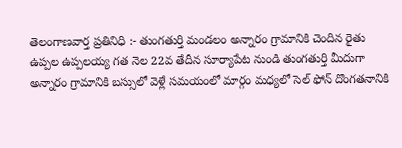తెలంగాణవార్త ప్రతినిధి :- తుంగతుర్తి మండలం అన్నారం గ్రామానికి చెందిన రైతు ఉప్పల ఉప్పలయ్య గత నెల 22వ తేదీన సూర్యాపేట నుండి తుంగతుర్తి మీదుగా అన్నారం గ్రామానికి బస్సులో వెళ్లే సమయంలో మార్గం మధ్యలో సెల్ ఫోన్ దొంగతనానికి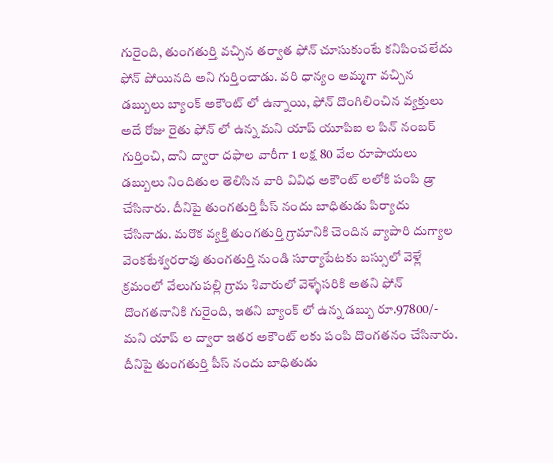గురైంది, తుంగతుర్తి వచ్చిన తర్వాత ఫోన్ చూసుకుంటే కనిపించలేదు ఫోన్ పోయినది అని గుర్తించాడు. వరి ధాన్యం అమ్మగా వచ్చిన డబ్బులు బ్యాంక్ అకౌంట్ లో ఉన్నాయి, ఫోన్ దొంగిలించిన వ్యక్తులు అదే రోజు రైతు ఫోన్ లో ఉన్న మని యాప్ యూపిఐ ల పిన్ నంబర్ గుర్తించి, దాని ద్వారా దఫాల వారీగా 1 లక్ష 80 వేల రూపాయలు డబ్బులు నిందితుల తెలిసిన వారి వివిధ అకౌంట్ లలోకి పంపి డ్రా చేసినారు. దీనిపై తుంగతుర్తి పీస్ నందు బాధితుడు పిర్యాదు చేసినాడు. మరొక వ్యక్తి తుంగతుర్తి గ్రామానికి చెందిన వ్యాపారి దుగ్యాల వెంకటేశ్వరరావు తుంగతుర్తి నుండి సూర్యాపేటకు బస్సులో వెళ్లే క్రమంలో వేలుగుపల్లి గ్రామ శివారులో వెళ్ళేసరికి అతని ఫోన్ దొంగతనానికి గురైంది, ఇతని బ్యాంక్ లో ఉన్న డబ్బు రూ.97800/- మని యాప్ ల ద్వారా ఇతర అకౌంట్ లకు పంపి దొంగతనం చేసినారు. దీనిపై తుంగతుర్తి పీస్ నందు బాధితుడు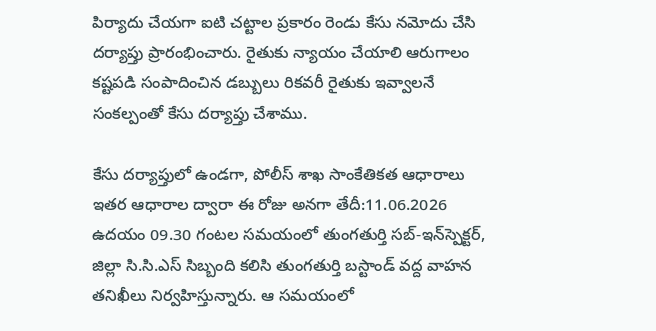పిర్యాదు చేయగా ఐటి చట్టాల ప్రకారం రెండు కేసు నమోదు చేసి దర్యాప్తు ప్రారంభించారు. రైతుకు న్యాయం చేయాలి ఆరుగాలం కష్టపడి సంపాదించిన డబ్బులు రికవరీ రైతుకు ఇవ్వాలనే సంకల్పంతో కేసు దర్యాప్తు చేశాము.

కేసు దర్యాప్తులో ఉండగా, పోలీస్ శాఖ సాంకేతికత ఆధారాలు ఇతర ఆధారాల ద్వారా ఈ రోజు అనగా తేదీ:11.06.2026 ఉదయం 09.30 గంటల సమయంలో తుంగతుర్తి సబ్-ఇన్‌స్పెక్టర్, జిల్లా సి.సి.ఎస్ సిబ్బంది కలిసి తుంగతుర్తి బస్టాండ్ వద్ద వాహన తనిఖీలు నిర్వహిస్తున్నారు. ఆ సమయంలో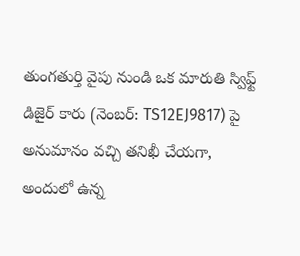తుంగతుర్తి వైపు నుండి ఒక మారుతి స్విఫ్ట్ డిజైర్ కారు (నెంబర్: TS12EJ9817) పై అనుమానం వచ్చి తనిఖీ చేయగా, అందులో ఉన్న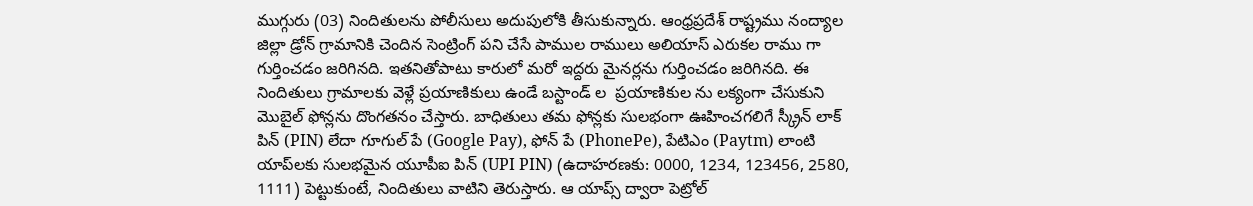ముగ్గురు (03) నిందితులను పోలీసులు అదుపులోకి తీసుకున్నారు. ఆంధ్రప్రదేశ్ రాష్ట్రము నంద్యాల జిల్లా డ్రోన్ గ్రామానికి చెందిన సెంట్రింగ్ పని చేసే పాముల రాములు అలియాస్ ఎరుకల రాము గా గుర్తించడం జరిగినది. ఇతనితోపాటు కారులో మరో ఇద్దరు మైనర్లను గుర్తించడం జరిగినది. ఈ నిందితులు గ్రామాలకు వెళ్లే ప్రయాణికులు ఉండే బస్టాండ్ ల  ప్రయాణికుల ను లక్యంగా చేసుకుని మొబైల్ ఫోన్లను దొంగతనం చేస్తారు. బాధితులు తమ ఫోన్లకు సులభంగా ఊహించగలిగే స్క్రీన్ లాక్ పిన్ (PIN) లేదా గూగుల్ పే (Google Pay), ఫోన్ పే (PhonePe), పేటిఎం (Paytm) లాంటి యాప్‌లకు సులభమైన యూపీఐ పిన్ (UPI PIN) (ఉదాహరణకు: 0000, 1234, 123456, 2580, 1111) పెట్టుకుంటే, నిందితులు వాటిని తెరుస్తారు. ఆ యాప్స్ ద్వారా పెట్రోల్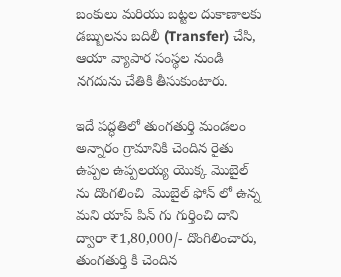బంకులు మరియు బట్టల దుకాణాలకు డబ్బులను బదిలీ (Transfer) చేసి, ఆయా వ్యాపార సంస్థల నుండి నగదును చేతికి తీసుకుంటారు.

ఇదే పద్ధతిలో తుంగతుర్తి మండలం అన్నారం గ్రామానికి చెందిన రైతు ఉప్పల ఉప్పలయ్య యొక్క మొబైల్ ను దొంగలించి  మొబైల్ ఫోన్ లో ఉన్న మని యాప్ పిన్ గు గుర్తించి దాని ద్వారా ₹1,80,000/- దొంగిలించారు, తుంగతుర్తి కి చెందిన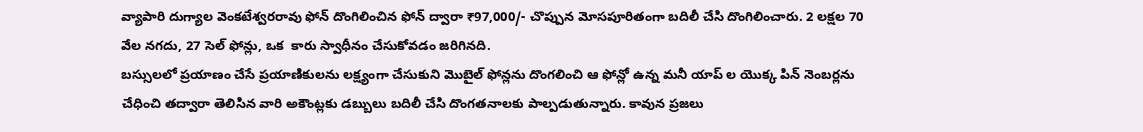వ్యాపారి దుగ్యాల వెంకటేశ్వరరావు ఫోన్ దొంగిలించిన ఫోన్ ద్వారా ₹97,000/- చొప్పున మోసపూరితంగా బదిలీ చేసి దొంగిలించారు. 2 లక్షల 70 వేల నగదు, 27 సెల్ ఫోన్లు, ఒక  కారు స్వాధీనం చేసుకోవడం జరిగినది.
బస్సులలో ప్రయాణం చేసే ప్రయాణికులను లక్ష్యంగా చేసుకుని మొబైల్ ఫోన్లను దొంగలించి ఆ ఫోన్లో ఉన్న మనీ యాప్ ల యొక్క పిన్ నెంబర్లను చేధించి తద్వారా తెలిసిన వారి అకౌంట్లకు డబ్బులు బదిలీ చేసి దొంగతనాలకు పాల్పడుతున్నారు. కావున ప్రజలు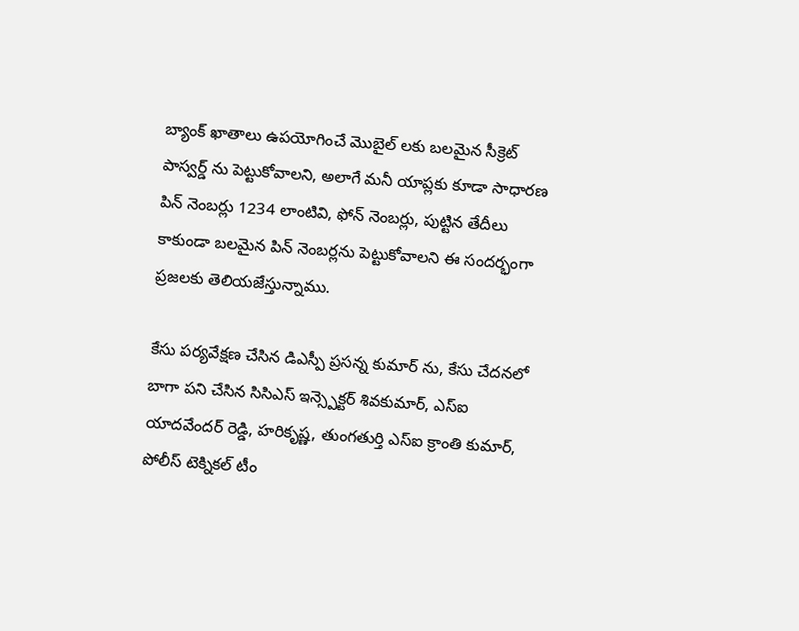బ్యాంక్ ఖాతాలు ఉపయోగించే మొబైల్ లకు బలమైన సీక్రెట్ పాస్వర్డ్ ను పెట్టుకోవాలని, అలాగే మనీ యాప్లకు కూడా సాధారణ పిన్ నెంబర్లు 1234 లాంటివి, ఫోన్ నెంబర్లు, పుట్టిన తేదీలు కాకుండా బలమైన పిన్ నెంబర్లను పెట్టుకోవాలని ఈ సందర్భంగా ప్రజలకు తెలియజేస్తున్నాము.

కేసు పర్యవేక్షణ చేసిన డిఎస్పీ ప్రసన్న కుమార్ ను, కేసు చేదనలో బాగా పని చేసిన సిసిఎస్ ఇన్స్పెక్టర్ శివకుమార్, ఎస్ఐ యాదవేందర్ రెడ్డి, హరికృష్ణ, తుంగతుర్తి ఎస్ఐ క్రాంతి కుమార్, పోలీస్ టెక్నికల్ టీం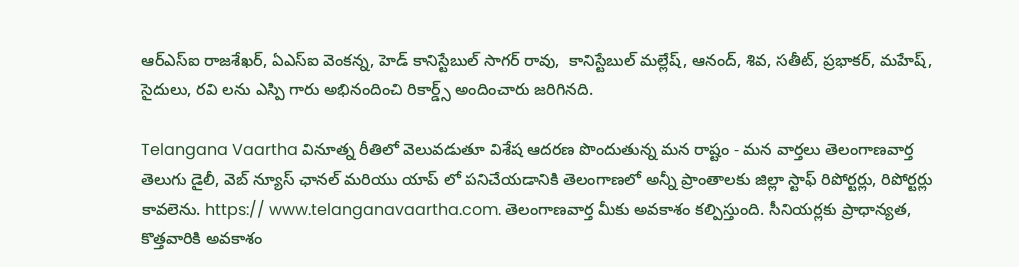ఆర్ఎస్ఐ రాజశేఖర్, ఏఎస్ఐ వెంకన్న, హెడ్ కానిస్టేబుల్ సాగర్ రావు,  కానిస్టేబుల్ మల్లేష్, ఆనంద్, శివ, సతీట్, ప్రభాకర్, మహేష్, సైదులు, రవి లను ఎస్పి గారు అభినందించి రికార్డ్స్ అందించారు జరిగినది.

Telangana Vaartha వినూత్న రీతిలో వెలువడుతూ విశేష ఆదరణ పొందుతున్న మన రాష్టం - మన వార్తలు తెలంగాణవార్త తెలుగు డైలీ, వెబ్ న్యూస్ ఛానల్ మరియు యాప్ లో పనిచేయడానికి తెలంగాణలో అన్నీ ప్రాంతాలకు జిల్లా స్టాఫ్ రిపోర్టర్లు, రిపోర్టర్లు కావలెను. https:// www.telanganavaartha.com. తెలంగాణవార్త మీకు అవకాశం కల్పిస్తుంది. సీనియర్లకు ప్రాధాన్యత, కొత్తవారికి అవకాశం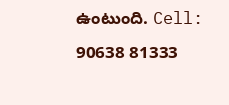ఉంటుంది. Cell: 90638 81333